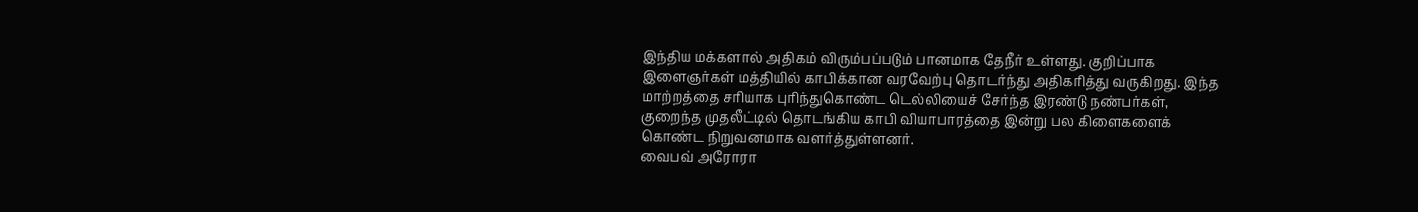இந்திய மக்களால் அதிகம் விரும்பப்படும் பானமாக தேநீர் உள்ளது. குறிப்பாக இளைஞர்கள் மத்தியில் காபிக்கான வரவேற்பு தொடர்ந்து அதிகரித்து வருகிறது. இந்த மாற்றத்தை சரியாக புரிந்துகொண்ட டெல்லியைச் சேர்ந்த இரண்டு நண்பர்கள், குறைந்த முதலீட்டில் தொடங்கிய காபி வியாபாரத்தை இன்று பல கிளைகளைக் கொண்ட நிறுவனமாக வளர்த்துள்ளனர்.
வைபவ் அரோரா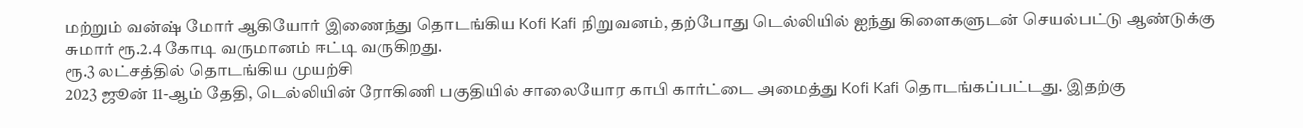மற்றும் வன்ஷ் மோர் ஆகியோர் இணைந்து தொடங்கிய Kofi Kafi நிறுவனம், தற்போது டெல்லியில் ஐந்து கிளைகளுடன் செயல்பட்டு ஆண்டுக்கு சுமார் ரூ.2.4 கோடி வருமானம் ஈட்டி வருகிறது.
ரூ.3 லட்சத்தில் தொடங்கிய முயற்சி
2023 ஜூன் 11-ஆம் தேதி, டெல்லியின் ரோகிணி பகுதியில் சாலையோர காபி கார்ட்டை அமைத்து Kofi Kafi தொடங்கப்பட்டது. இதற்கு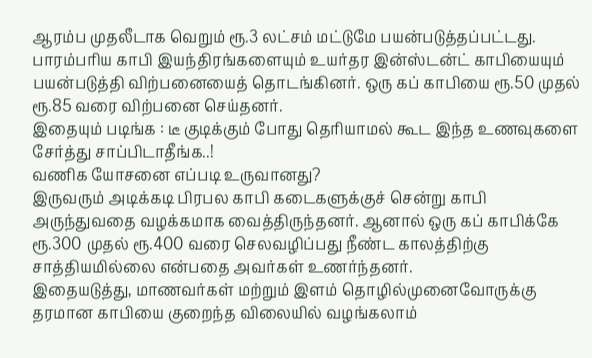ஆரம்ப முதலீடாக வெறும் ரூ.3 லட்சம் மட்டுமே பயன்படுத்தப்பட்டது. பாரம்பரிய காபி இயந்திரங்களையும் உயர்தர இன்ஸ்டன்ட் காபியையும் பயன்படுத்தி விற்பனையைத் தொடங்கினர். ஒரு கப் காபியை ரூ.50 முதல் ரூ.85 வரை விற்பனை செய்தனர்.
இதையும் படிங்க : டீ குடிக்கும் போது தெரியாமல் கூட இந்த உணவுகளை சேர்த்து சாப்பிடாதீங்க..!
வணிக யோசனை எப்படி உருவானது?
இருவரும் அடிக்கடி பிரபல காபி கடைகளுக்குச் சென்று காபி அருந்துவதை வழக்கமாக வைத்திருந்தனர். ஆனால் ஒரு கப் காபிக்கே ரூ.300 முதல் ரூ.400 வரை செலவழிப்பது நீண்ட காலத்திற்கு சாத்தியமில்லை என்பதை அவர்கள் உணர்ந்தனர்.
இதையடுத்து, மாணவர்கள் மற்றும் இளம் தொழில்முனைவோருக்கு தரமான காபியை குறைந்த விலையில் வழங்கலாம்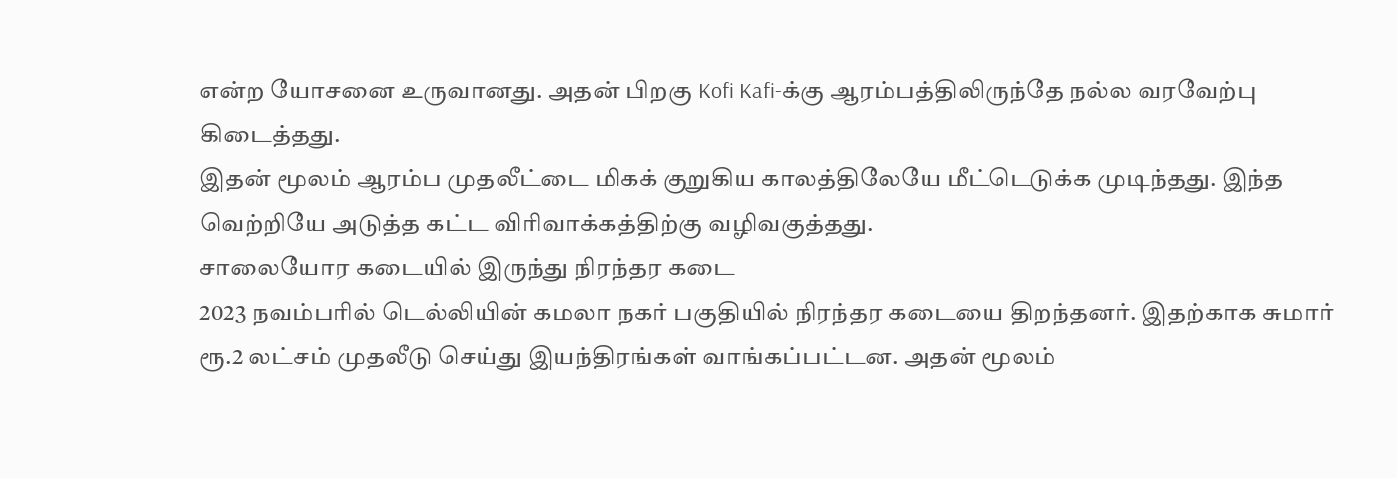என்ற யோசனை உருவானது. அதன் பிறகு Kofi Kafi-க்கு ஆரம்பத்திலிருந்தே நல்ல வரவேற்பு கிடைத்தது.
இதன் மூலம் ஆரம்ப முதலீட்டை மிகக் குறுகிய காலத்திலேயே மீட்டெடுக்க முடிந்தது. இந்த வெற்றியே அடுத்த கட்ட விரிவாக்கத்திற்கு வழிவகுத்தது.
சாலையோர கடையில் இருந்து நிரந்தர கடை
2023 நவம்பரில் டெல்லியின் கமலா நகர் பகுதியில் நிரந்தர கடையை திறந்தனர். இதற்காக சுமார் ரூ.2 லட்சம் முதலீடு செய்து இயந்திரங்கள் வாங்கப்பட்டன. அதன் மூலம்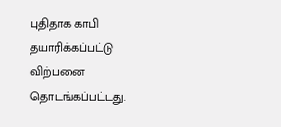புதிதாக காபி தயாரிக்கப்பட்டு விற்பனை தொடங்கப்பட்டது.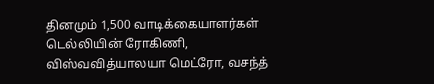தினமும் 1,500 வாடிக்கையாளர்கள்
டெல்லியின் ரோகிணி, விஸ்வவித்யாலயா மெட்ரோ, வசந்த்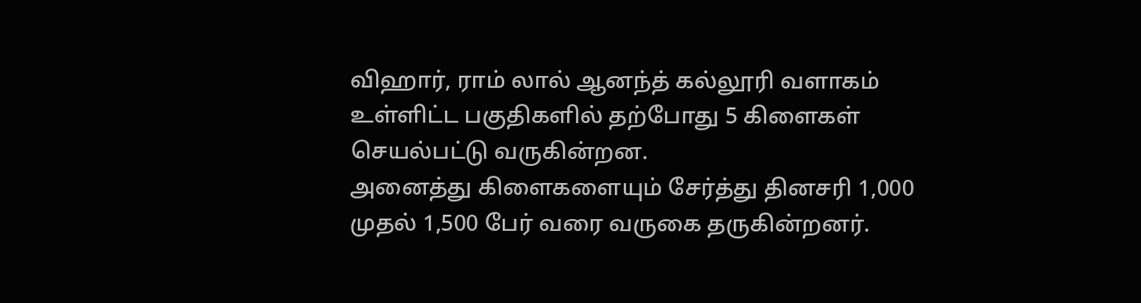விஹார், ராம் லால் ஆனந்த் கல்லூரி வளாகம் உள்ளிட்ட பகுதிகளில் தற்போது 5 கிளைகள் செயல்பட்டு வருகின்றன.
அனைத்து கிளைகளையும் சேர்த்து தினசரி 1,000 முதல் 1,500 பேர் வரை வருகை தருகின்றனர்.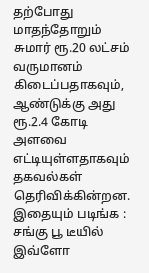தற்போது மாதந்தோறும் சுமார் ரூ.20 லட்சம் வருமானம் கிடைப்பதாகவும், ஆண்டுக்கு அது ரூ.2.4 கோடி அளவை எட்டியுள்ளதாகவும் தகவல்கள் தெரிவிக்கின்றன.
இதையும் படிங்க : சங்கு பூ டீயில் இவ்ளோ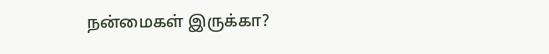நன்மைகள் இருக்கா?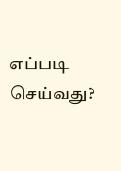எப்படி செய்வது?